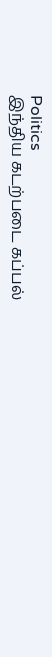Politics
இந்திய கடற்படை கப்பல்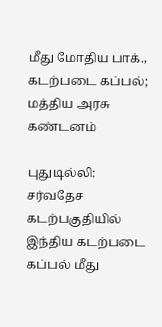மீது மோதிய பாக்., கடற்படை கப்பல்; மத்திய அரசு கண்டனம்

புதுடில்லி: சர்வதேச கடற்பகுதியில் இந்திய கடற்படை கப்பல் மீது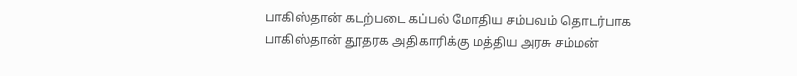பாகிஸ்தான் கடற்படை கப்பல் மோதிய சம்பவம் தொடர்பாக பாகிஸ்தான் தூதரக அதிகாரிக்கு மத்திய அரசு சம்மன்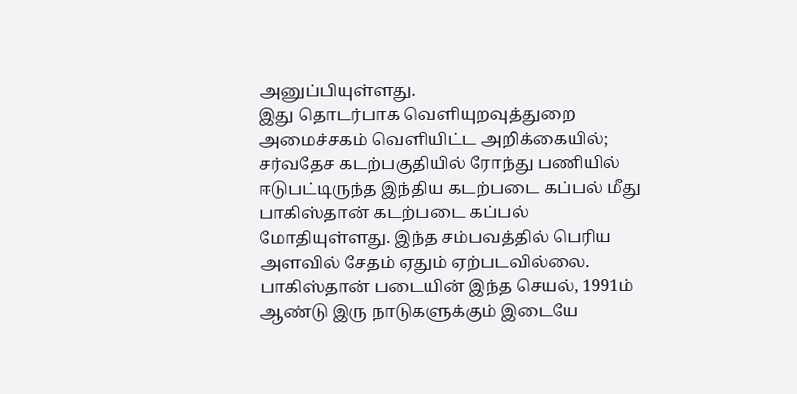அனுப்பியுள்ளது.
இது தொடர்பாக வெளியுறவுத்துறை அமைச்சகம் வெளியிட்ட அறிக்கையில்; சர்வதேச கடற்பகுதியில் ரோந்து பணியில் ஈடுபட்டிருந்த இந்திய கடற்படை கப்பல் மீது பாகிஸ்தான் கடற்படை கப்பல் மோதியுள்ளது. இந்த சம்பவத்தில் பெரிய அளவில் சேதம் ஏதும் ஏற்படவில்லை.
பாகிஸ்தான் படையின் இந்த செயல், 1991ம் ஆண்டு இரு நாடுகளுக்கும் இடையே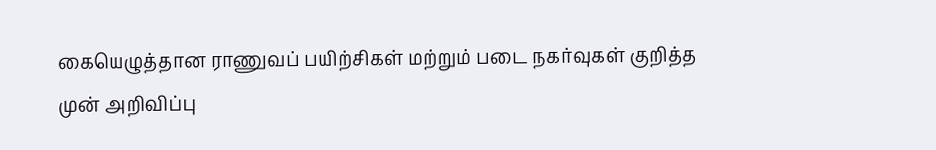கையெழுத்தான ராணுவப் பயிற்சிகள் மற்றும் படை நகர்வுகள் குறித்த முன் அறிவிப்பு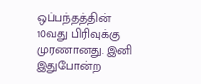ஒப்பந்தத்தின் 10வது பிரிவுக்கு முரணானது. இனி இதுபோன்ற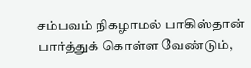சம்பவம் நிகழாமல் பாகிஸ்தான் பார்த்துக் கொள்ள வேண்டும்,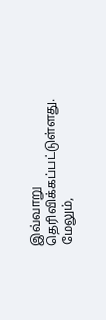இவ்வாறு தெரிவிக்கப்பட்டுள்ளது.
மேலும்,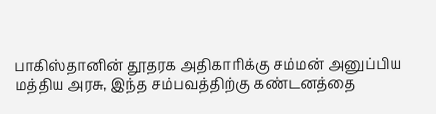பாகிஸ்தானின் தூதரக அதிகாரிக்கு சம்மன் அனுப்பிய மத்திய அரசு, இந்த சம்பவத்திற்கு கண்டனத்தை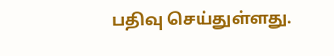பதிவு செய்துள்ளது.